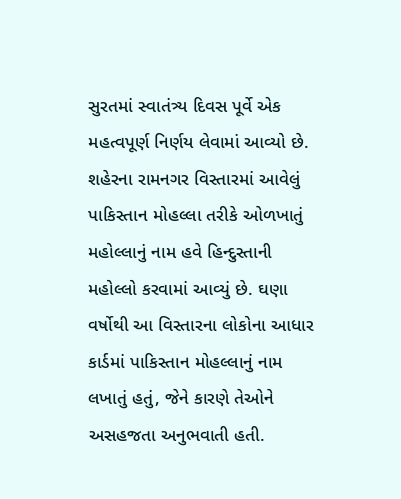સુરતમાં સ્વાતંત્ર્ય દિવસ પૂર્વે એક મહત્વપૂર્ણ નિર્ણય લેવામાં આવ્યો છે. શહેરના રામનગર વિસ્તારમાં આવેલું પાકિસ્તાન મોહલ્લા તરીકે ઓળખાતું મહોલ્લાનું નામ હવે હિન્દુસ્તાની મહોલ્લો કરવામાં આવ્યું છે. ઘણા વર્ષોથી આ વિસ્તારના લોકોના આધાર કાર્ડમાં પાકિસ્તાન મોહલ્લાનું નામ લખાતું હતું, જેને કારણે તેઓને અસહજતા અનુભવાતી હતી.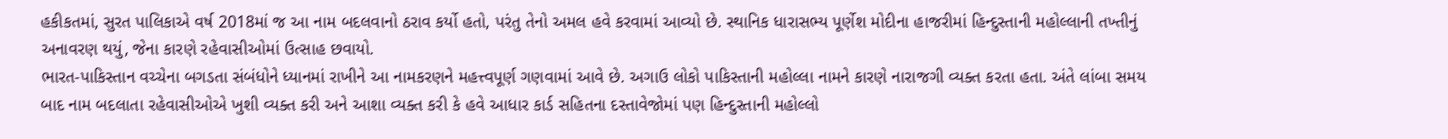હકીકતમાં, સુરત પાલિકાએ વર્ષ 2018માં જ આ નામ બદલવાનો ઠરાવ કર્યો હતો, પરંતુ તેનો અમલ હવે કરવામાં આવ્યો છે. સ્થાનિક ધારાસભ્ય પૂર્ણેશ મોદીના હાજરીમાં હિન્દુસ્તાની મહોલ્લાની તખ્તીનું અનાવરણ થયું, જેના કારણે રહેવાસીઓમાં ઉત્સાહ છવાયો.
ભારત-પાકિસ્તાન વચ્ચેના બગડતા સંબંધોને ધ્યાનમાં રાખીને આ નામકરણને મહત્ત્વપૂર્ણ ગણવામાં આવે છે. અગાઉ લોકો પાકિસ્તાની મહોલ્લા નામને કારણે નારાજગી વ્યક્ત કરતા હતા. અંતે લાંબા સમય બાદ નામ બદલાતા રહેવાસીઓએ ખુશી વ્યક્ત કરી અને આશા વ્યક્ત કરી કે હવે આધાર કાર્ડ સહિતના દસ્તાવેજોમાં પણ હિન્દુસ્તાની મહોલ્લો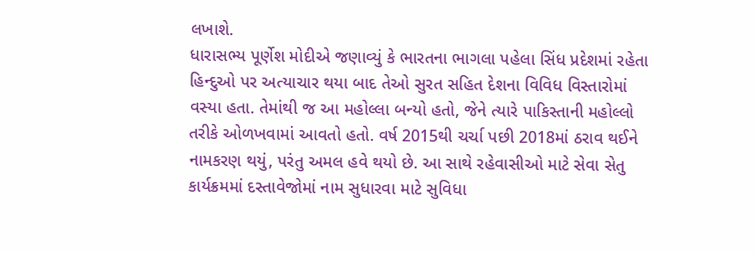લખાશે.
ધારાસભ્ય પૂર્ણેશ મોદીએ જણાવ્યું કે ભારતના ભાગલા પહેલા સિંધ પ્રદેશમાં રહેતા હિન્દુઓ પર અત્યાચાર થયા બાદ તેઓ સુરત સહિત દેશના વિવિધ વિસ્તારોમાં વસ્યા હતા. તેમાંથી જ આ મહોલ્લા બન્યો હતો, જેને ત્યારે પાકિસ્તાની મહોલ્લો તરીકે ઓળખવામાં આવતો હતો. વર્ષ 2015થી ચર્ચા પછી 2018માં ઠરાવ થઈને નામકરણ થયું, પરંતુ અમલ હવે થયો છે. આ સાથે રહેવાસીઓ માટે સેવા સેતુ કાર્યક્રમમાં દસ્તાવેજોમાં નામ સુધારવા માટે સુવિધા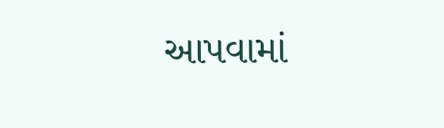આપવામાં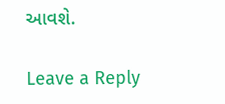આવશે.

Leave a Reply